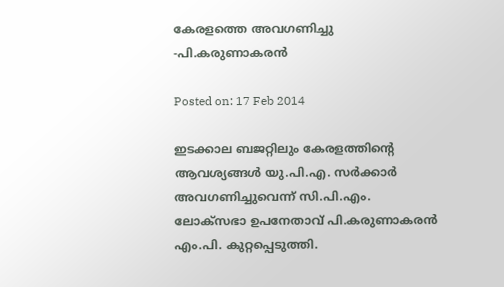കേരളത്തെ അവഗണിച്ചു -പി.കരുണാകരന്‍

Posted on: 17 Feb 2014

ഇടക്കാല ബജറ്റിലും കേരളത്തിന്റെ ആവശ്യങ്ങള്‍ യു.പി.എ. സര്‍ക്കാര്‍ അവഗണിച്ചുവെന്ന് സി.പി.എം. ലോക്‌സഭാ ഉപനേതാവ് പി.കരുണാകരന്‍ എം.പി. കുറ്റപ്പെടുത്തി.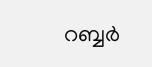റബ്ബര്‍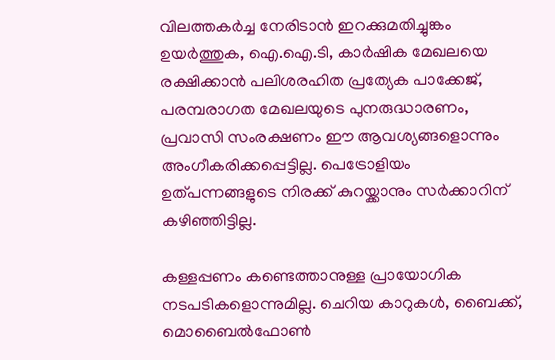വിലത്തകര്‍ച്ച നേരിടാന്‍ ഇറക്കുമതിച്ചുങ്കം ഉയര്‍ത്തുക, ഐ.ഐ.ടി, കാര്‍ഷിക മേഖലയെ രക്ഷിക്കാന്‍ പലിശരഹിത പ്രത്യേക പാക്കേജ്, പരമ്പരാഗത മേഖലയുടെ പുനരുദ്ധാരണം, പ്രവാസി സംരക്ഷണം ഈ ആവശ്യങ്ങളൊന്നും അംഗീകരിക്കപ്പെട്ടില്ല. പെട്രോളിയം ഉത്പന്നങ്ങളുടെ നിരക്ക് കുറയ്ക്കാനും സര്‍ക്കാറിന് കഴിഞ്ഞിട്ടില്ല.

കള്ളപ്പണം കണ്ടെത്താനുള്ള പ്രായോഗിക നടപടികളൊന്നുമില്ല. ചെറിയ കാറുകള്‍, ബൈക്ക്, മൊബൈല്‍ഫോണ്‍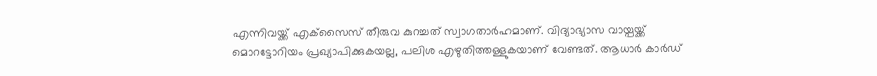എന്നിവയ്ക്ക് എക്‌സൈസ് തീരുവ കുറച്ചത് സ്വാഗതാര്‍ഹമാണ്. വിദ്യാഭ്യാസ വായ്പയ്ക്ക് മൊറട്ടോറിയം പ്രഖ്യാപിക്കുകയല്ല, പലിശ എഴുതിത്തള്ളുകയാണ് വേണ്ടത്. ആധാര്‍ കാര്‍ഡ്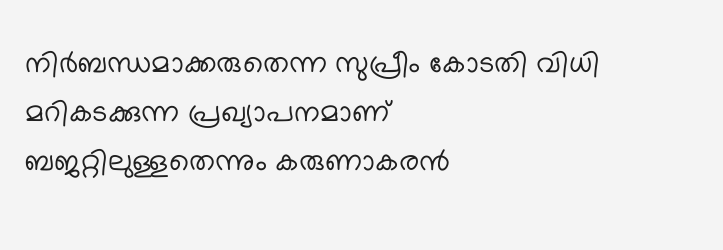നിര്‍ബന്ധമാക്കരുതെന്ന സുപ്രീം കോടതി വിധി മറികടക്കുന്ന പ്രഖ്യാപനമാണ് ബജറ്റിലുള്ളതെന്നും കരുണാകരന്‍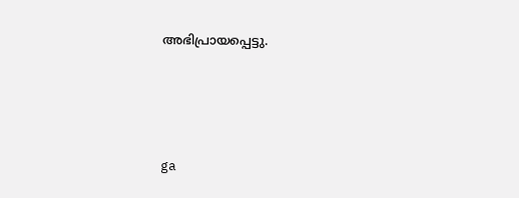അഭിപ്രായപ്പെട്ടു.






ga